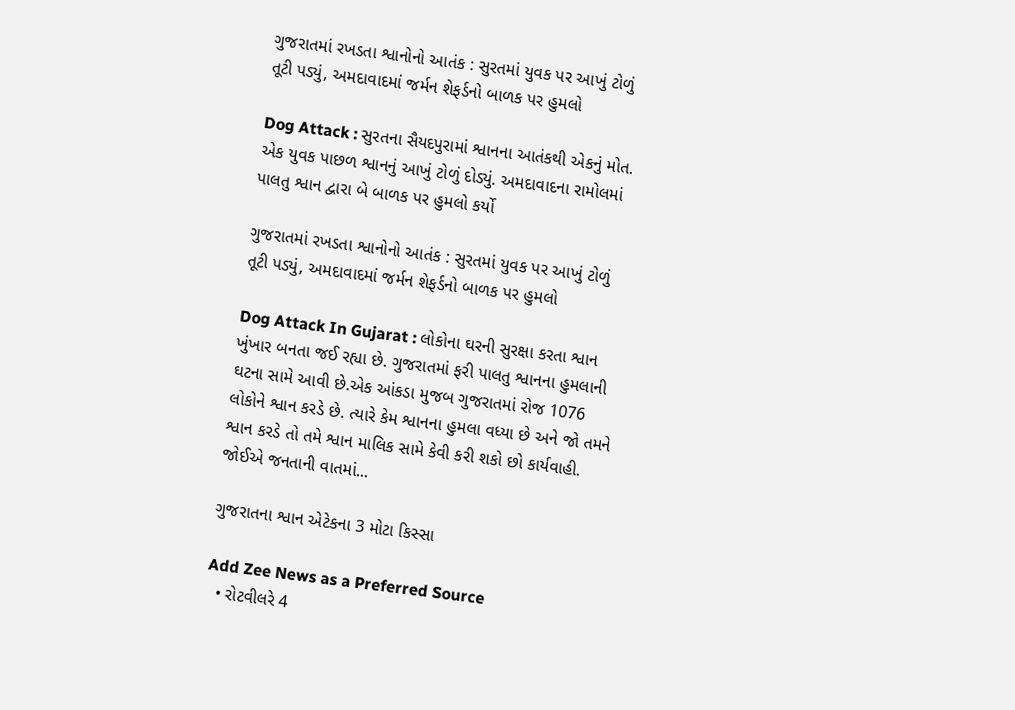ગુજરાતમાં રખડતા શ્વાનોનો આતંક : સુરતમાં યુવક પર આખું ટોળું તૂટી પડ્યું, અમદાવાદમાં જર્મન શેફર્ડનો બાળક પર હુમલો

Dog Attack : સુરતના સૈયદપુરામાં શ્વાનના આતંકથી એકનું મોત. એક યુવક પાછળ શ્વાનનું આખું ટોળું દોડ્યું. અમદાવાદના રામોલમાં પાલતુ શ્વાન દ્વારા બે બાળક પર હુમલો કર્યો

ગુજરાતમાં રખડતા શ્વાનોનો આતંક : સુરતમાં યુવક પર આખું ટોળું તૂટી પડ્યું, અમદાવાદમાં જર્મન શેફર્ડનો બાળક પર હુમલો

Dog Attack In Gujarat : લોકોના ઘરની સુરક્ષા કરતા શ્વાન ખુંખાર બનતા જઈ રહ્યા છે. ગુજરાતમાં ફરી પાલતુ શ્વાનના હુમલાની ઘટના સામે આવી છે.એક આંકડા મુજબ ગુજરાતમાં રોજ 1076 લોકોને શ્વાન કરડે છે. ત્યારે કેમ શ્વાનના હુમલા વધ્યા છે અને જો તમને શ્વાન કરડે તો તમે શ્વાન માલિક સામે કેવી કરી શકો છો કાર્યવાહી. જોઈએ જનતાની વાતમાં...

ગુજરાતના શ્વાન એટેકના 3 મોટા કિસ્સા

Add Zee News as a Preferred Source
  • રોટવીલરે 4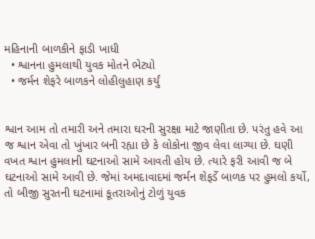મહિનાની બાળકીને ફાડી ખાધી
  • શ્વાનના હુમલાથી યુવક મોતને ભેટ્યો
  • જર્મન શેફરે બાળકને લોહીલુહાણ કર્યું


શ્વાન આમ તો તમારી અને તમારા ઘરની સુરક્ષા માટે જાણીતા છે. પરંતુ હવે આ જ શ્વાન એવા તો ખુંખાર બની રહ્યા છે કે લોકોના જીવ લેવા લાગ્યા છે. ઘણી વખત શ્વાન હુમલાની ઘટનાઓ સામે આવતી હોય છે. ત્યારે ફરી આવી જ બે ઘટનાઓ સામે આવી છે. જેમાં અમદાવાદમાં જર્મન શેફર્ડે બાળક પર હુમલો કર્યો, તો બીજી સુરતની ઘટનામાં કૂતરાઓનું ટોળું યુવક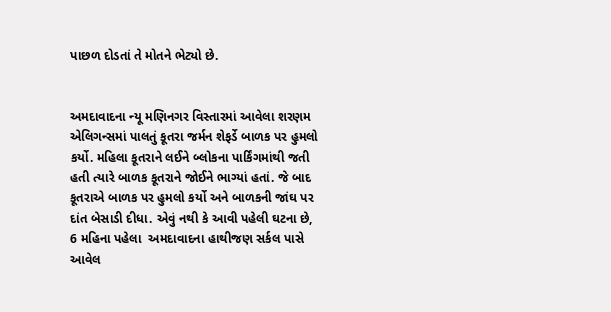પાછળ દોડતાં તે મોતને ભેટ્યો છે.


અમદાવાદના ન્યૂ મણિનગર વિસ્તારમાં આવેલા શરણમ એલિગન્સમાં પાલતું કૂતરા જર્મન શેફર્ડે બાળક પર હુમલો કર્યો. મહિલા કૂતરાને લઈને બ્લોકના પાર્કિંગમાંથી જતી હતી ત્યારે બાળક કૂતરાને જોઈને ભાગ્યાં હતાં. જે બાદ કૂતરાએ બાળક પર હુમલો કર્યો અને બાળકની જાંઘ પર દાંત બેસાડી દીધા. એવું નથી કે આવી પહેલી ઘટના છે, 6 મહિના પહેલા  અમદાવાદના હાથીજણ સર્કલ પાસે આવેલ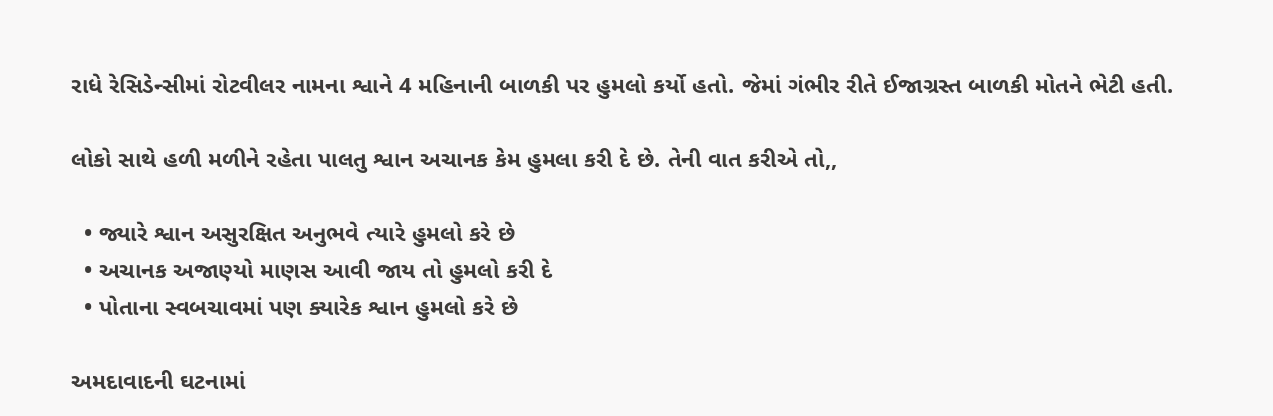રાધે રેસિડેન્સીમાં રોટવીલર નામના શ્વાને 4 મહિનાની બાળકી પર હુમલો કર્યો હતો. જેમાં ગંભીર રીતે ઈજાગ્રસ્ત બાળકી મોતને ભેટી હતી.

લોકો સાથે હળી મળીને રહેતા પાલતુ શ્વાન અચાનક કેમ હુમલા કરી દે છે. તેની વાત કરીએ તો,,

  • જ્યારે શ્વાન અસુરક્ષિત અનુભવે ત્યારે હુમલો કરે છે
  • અચાનક અજાણ્યો માણસ આવી જાય તો હુમલો કરી દે
  • પોતાના સ્વબચાવમાં પણ ક્યારેક શ્વાન હુમલો કરે છે

અમદાવાદની ઘટનામાં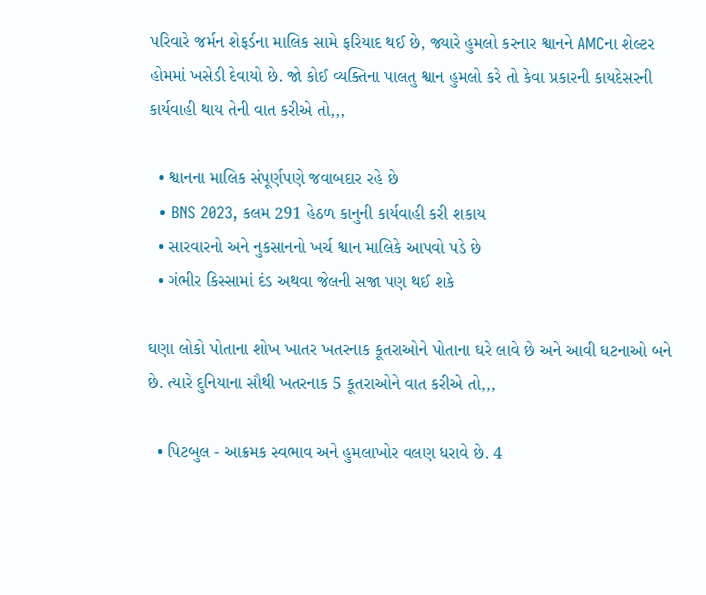પરિવારે જર્મન શેફર્ડના માલિક સામે ફરિયાદ થઈ છે, જ્યારે હુમલો કરનાર શ્વાનને AMCના શેલ્ટર હોમમાં ખસેડી દેવાયો છે. જો કોઈ વ્યક્તિના પાલતુ શ્વાન હુમલો કરે તો કેવા પ્રકારની કાયદેસરની કાર્યવાહી થાય તેની વાત કરીએ તો,,,

  • શ્વાનના માલિક સંપૂર્ણપણે જવાબદાર રહે છે
  • BNS 2023, કલમ 291 હેઠળ કાનુની કાર્યવાહી કરી શકાય
  • સારવારનો અને નુકસાનનો ખર્ચ શ્વાન માલિકે આપવો પડે છે
  • ગંભીર કિસ્સામાં દંડ અથવા જેલની સજા પણ થઈ શકે

ઘણા લોકો પોતાના શોખ ખાતર ખતરનાક કૂતરાઓને પોતાના ઘરે લાવે છે અને આવી ઘટનાઓ બને છે. ત્યારે દુનિયાના સૌથી ખતરનાક 5 કૂતરાઓને વાત કરીએ તો,,,

  • પિટબુલ - આક્રમક સ્વભાવ અને હુમલાખોર વલણ ધરાવે છે. 4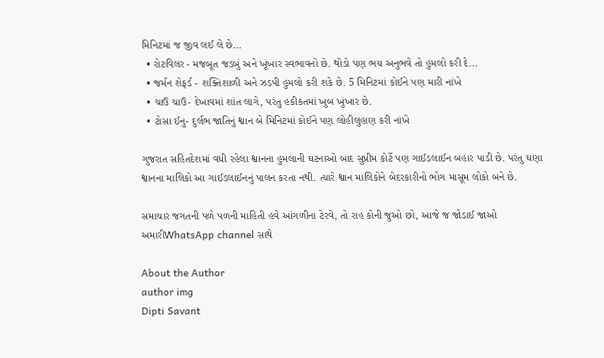મિનિટમાં જ જીવ લઈ લે છે...
  • રોટવિલર - મજબૂત જડબું અને ખૂંખાર સ્વભાવનો છે. થોડો પણ ભય અનુભવે તો હુમલો કરી દે...
  • જર્મન શેફર્ડ - શક્તિશાળી અને ઝડપી હુમલો કરી શકે છે. 5 મિનિટમાં કોઈને પણ મારી નાંખે
  • ચાઉ ચાઉ- દેખાવમાં શાંત લાગે, પરંતુ હકીકતમાં ખુબ ખુંખાર છે.
  • ટોસા ઈનુ- દુર્લભ જાતિનું શ્વાન બે મિનિટમાં કોઈને પણ લોહીલુહાણ કરી નાંખે

ગુજરાત સહિતદેશમાં વધી રહેલા શ્વાનના હુમલાની ઘટનાઓ બાદ સુપ્રીમ કોર્ટે પણ ગાઈડલાઈન બહાર પાડી છે. પરંતુ ઘણા શ્વાનના માલિકો આ ગાઈડલાઈનનું પાલન કરતા નથી. ત્યારે શ્વાન માલિકોને બેદરકારીનો ભોગ માસૂમ લોકો બને છે.

સમાચાર જગતની પળે પળની માહિતી હવે આંગળીના ટેરવે, તો રાહ કોની જુઓ છો, આજે જ જોડાઈ જાઓ અમારીWhatsApp channel સાથે

About the Author
author img
Dipti Savant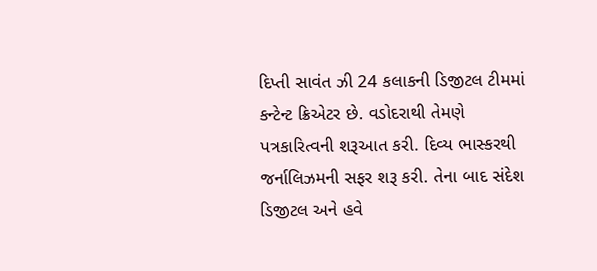દિપ્તી સાવંત ઝી 24 કલાકની ડિજીટલ ટીમમાં કન્ટેન્ટ ક્રિએટર છે. વડોદરાથી તેમણે પત્રકારિત્વની શરૂઆત કરી. દિવ્ય ભાસ્કરથી જર્નાલિઝમની સફર શરૂ કરી. તેના બાદ સંદેશ ડિજીટલ અને હવે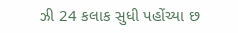ઝી 24 કલાક સુધી પહોંચ્યા છ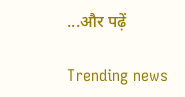...और पढ़ें

Trending news